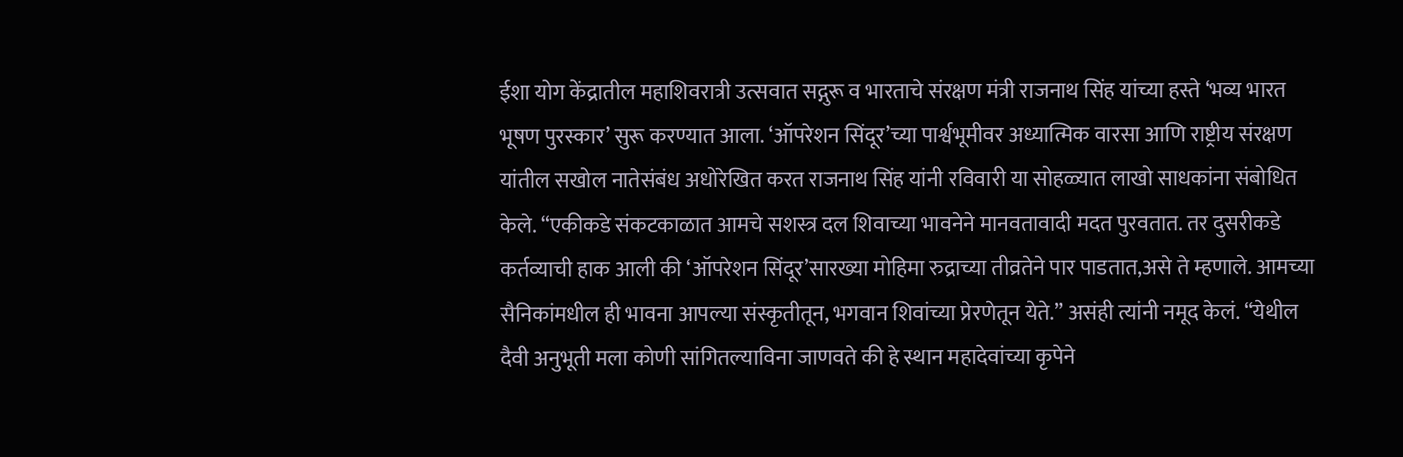ईशा योग केंद्रातील महाशिवरात्री उत्सवात सद्गुरू व भारताचे संरक्षण मंत्री राजनाथ सिंह यांच्या हस्ते ‘भव्य भारत भूषण पुरस्कार’ सुरू करण्यात आला. ‘ऑपरेशन सिंदूर’च्या पार्श्वभूमीवर अध्यात्मिक वारसा आणि राष्ट्रीय संरक्षण यांतील सखोल नातेसंबंध अधोरेखित करत राजनाथ सिंह यांनी रविवारी या सोहळ्यात लाखो साधकांना संबोधित केले. “एकीकडे संकटकाळात आमचे सशस्त्र दल शिवाच्या भावनेने मानवतावादी मदत पुरवतात. तर दुसरीकडे कर्तव्याची हाक आली की ‘ऑपरेशन सिंदूर’सारख्या मोहिमा रुद्राच्या तीव्रतेने पार पाडतात,असे ते म्हणाले. आमच्या सैनिकांमधील ही भावना आपल्या संस्कृतीतून, भगवान शिवांच्या प्रेरणेतून येते.” असंही त्यांनी नमूद केलं. “येथील दैवी अनुभूती मला कोणी सांगितल्याविना जाणवते की हे स्थान महादेवांच्या कृपेने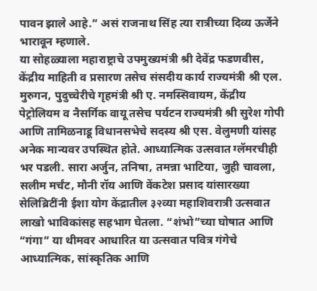पावन झाले आहे.” असं राजनाथ सिंह त्या रात्रीच्या दिव्य ऊर्जेने भारावून म्हणाले.
या सोहळ्याला महाराष्ट्राचे उपमुख्यमंत्री श्री देवेंद्र फडणवीस, केंद्रीय माहिती व प्रसारण तसेच संसदीय कार्य राज्यमंत्री श्री एल. मुरुगन, पुदुच्चेरीचे गृहमंत्री श्री ए. नमस्सिवायम, केंद्रीय पेट्रोलियम व नैसर्गिक वायू तसेच पर्यटन राज्यमंत्री श्री सुरेश गोपी आणि तामिळनाडू विधानसभेचे सदस्य श्री एस. वेलुमणी यांसह अनेक मान्यवर उपस्थित होते. आध्यात्मिक उत्सवात ग्लॅमरचीही भर पडली. सारा अर्जुन, तनिषा, तमन्ना भाटिया, जुही चावला, सलीम मर्चंट, मौनी रॉय आणि वेंकटेश प्रसाद यांसारख्या सेलिब्रिटींनी ईशा योग केंद्रातील ३२व्या महाशिवरात्री उत्सवात लाखो भाविकांसह सहभाग घेतला. “शंभो”च्या घोषात आणि “गंगा” या थीमवर आधारित या उत्सवात पवित्र गंगेचे आध्यात्मिक, सांस्कृतिक आणि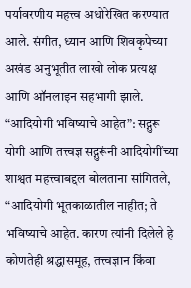पर्यावरणीय महत्त्व अधोरेखित करण्यात आले. संगीत, ध्यान आणि शिवकृपेच्या अखंड अनुभूतीत लाखो लोक प्रत्यक्ष आणि ऑनलाइन सहभागी झाले.
“आदियोगी भविष्याचे आहेत”: सद्गुरू
योगी आणि तत्त्वज्ञ सद्गुरूंनी आदियोगींच्या शाश्वत महत्त्वाबद्दल बोलताना सांगितले, “आदियोगी भूतकाळातील नाहीत; ते भविष्याचे आहेत. कारण त्यांनी दिलेले हे कोणतेही श्रद्धासमूह, तत्त्वज्ञान किंवा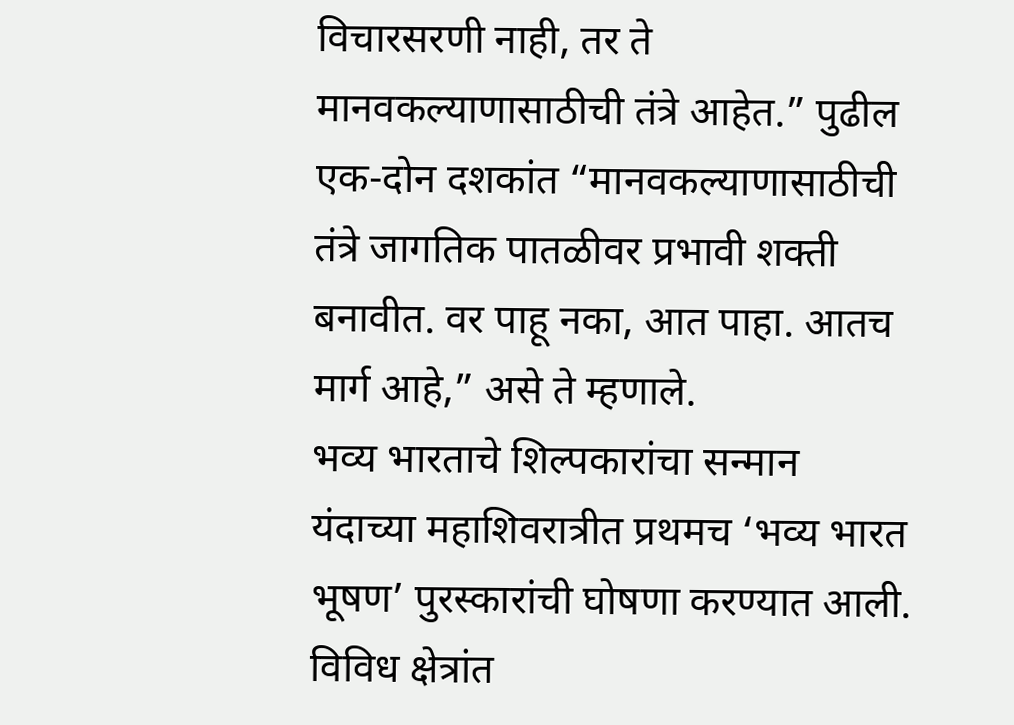विचारसरणी नाही, तर ते मानवकल्याणासाठीची तंत्रे आहेत.” पुढील एक-दोन दशकांत “मानवकल्याणासाठीची तंत्रे जागतिक पातळीवर प्रभावी शक्ती बनावीत. वर पाहू नका, आत पाहा. आतच मार्ग आहे,” असे ते म्हणाले.
भव्य भारताचे शिल्पकारांचा सन्मान
यंदाच्या महाशिवरात्रीत प्रथमच ‘भव्य भारत भूषण’ पुरस्कारांची घोषणा करण्यात आली. विविध क्षेत्रांत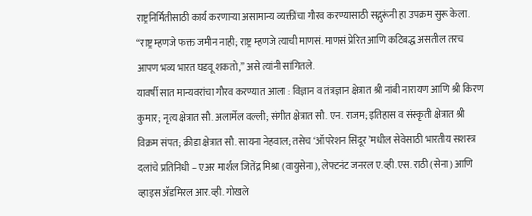राष्ट्रनिर्मितीसाठी कार्य करणाऱ्या असामान्य व्यक्तींचा गौरव करण्यासाठी सद्गुरूंनी हा उपक्रम सुरू केला. “राष्ट्र म्हणजे फक्त जमीन नाही; राष्ट्र म्हणजे त्याची माणसं. माणसं प्रेरित आणि कटिबद्ध असतील तरच आपण भव्य भारत घडवू शकतो,” असे त्यांनी सांगितले.
यावर्षी सात मान्यवरांचा गौरव करण्यात आला : विज्ञान व तंत्रज्ञान क्षेत्रात श्री नांबी नारायण आणि श्री किरण कुमार; नृत्य क्षेत्रात सौ. अलार्मेल वल्ली; संगीत क्षेत्रात सौ. एन. राजम; इतिहास व संस्कृती क्षेत्रात श्री विक्रम संपत; क्रीडा क्षेत्रात सौ. सायना नेहवाल; तसेच ‘ऑपरेशन सिंदूर’मधील सेवेसाठी भारतीय सशस्त्र दलांचे प्रतिनिधी – एअर मार्शल जितेंद्र मिश्रा (वायुसेना), लेफ्टनंट जनरल ए.व्ही.एस. राठी (सेना) आणि व्हाइस ॲडमिरल आर.व्ही. गोखले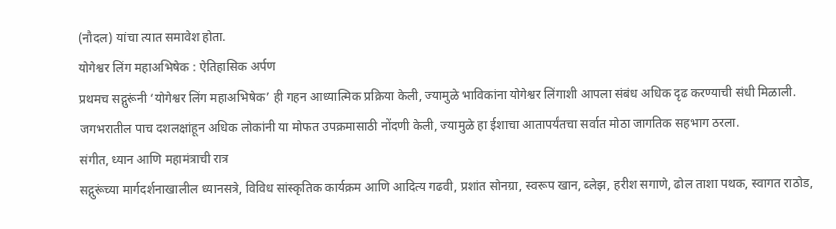(नौदल) यांचा त्यात समावेश होता.
योगेश्वर लिंग महाअभिषेक : ऐतिहासिक अर्पण
प्रथमच सद्गुरूंनी ‘योगेश्वर लिंग महाअभिषेक’ ही गहन आध्यात्मिक प्रक्रिया केली, ज्यामुळे भाविकांना योगेश्वर लिंगाशी आपला संबंध अधिक दृढ करण्याची संधी मिळाली. जगभरातील पाच दशलक्षांहून अधिक लोकांनी या मोफत उपक्रमासाठी नोंदणी केली, ज्यामुळे हा ईशाचा आतापर्यंतचा सर्वात मोठा जागतिक सहभाग ठरला.
संगीत, ध्यान आणि महामंत्राची रात्र
सद्गुरूंच्या मार्गदर्शनाखालील ध्यानसत्रे, विविध सांस्कृतिक कार्यक्रम आणि आदित्य गढवी, प्रशांत सोनग्रा, स्वरूप खान, ब्लेझ, हरीश सगाणे, ढोल ताशा पथक, स्वागत राठोड,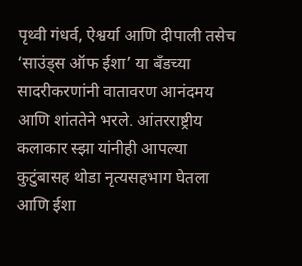पृथ्वी गंधर्व, ऐश्वर्या आणि दीपाली तसेच ‘साउंड्स ऑफ ईशा’ या बँडच्या सादरीकरणांनी वातावरण आनंदमय आणि शांततेने भरले. आंतरराष्ट्रीय कलाकार स्झा यांनीही आपल्या कुटुंबासह थोडा नृत्यसहभाग घेतला आणि ईशा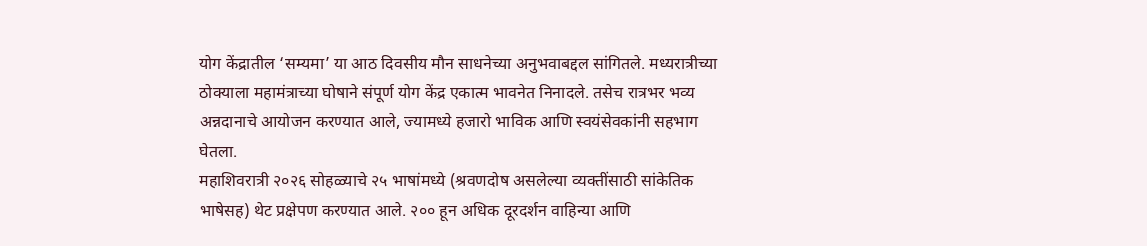योग केंद्रातील ‘सम्यमा’ या आठ दिवसीय मौन साधनेच्या अनुभवाबद्दल सांगितले. मध्यरात्रीच्या ठोक्याला महामंत्राच्या घोषाने संपूर्ण योग केंद्र एकात्म भावनेत निनादले. तसेच रात्रभर भव्य अन्नदानाचे आयोजन करण्यात आले, ज्यामध्ये हजारो भाविक आणि स्वयंसेवकांनी सहभाग घेतला.
महाशिवरात्री २०२६ सोहळ्याचे २५ भाषांमध्ये (श्रवणदोष असलेल्या व्यक्तींसाठी सांकेतिक भाषेसह) थेट प्रक्षेपण करण्यात आले. २०० हून अधिक दूरदर्शन वाहिन्या आणि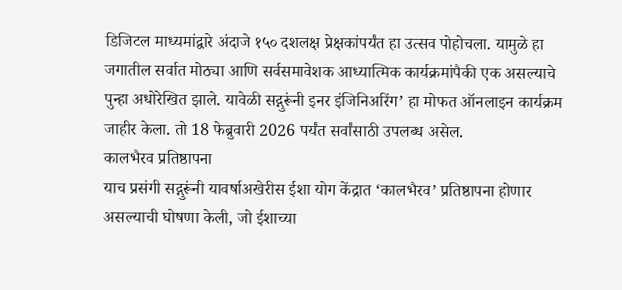डिजिटल माध्यमांद्वारे अंदाजे १५० दशलक्ष प्रेक्षकांपर्यंत हा उत्सव पोहोचला. यामुळे हा जगातील सर्वात मोठ्या आणि सर्वसमावेशक आध्यात्मिक कार्यक्रमांपैकी एक असल्याचे पुन्हा अधोरेखित झाले. यावेळी सद्गुरूंनी इनर इंजिनिअरिंग’ हा मोफत ऑनलाइन कार्यक्रम जाहीर केला. तो 18 फेब्रुवारी 2026 पर्यंत सर्वांसाठी उपलब्ध असेल.
कालभैरव प्रतिष्ठापना
याच प्रसंगी सद्गुरूंनी यावर्षाअखेरीस ईशा योग केंद्रात ‘कालभैरव’ प्रतिष्ठापना होणार असल्याची घोषणा केली, जो ईशाच्या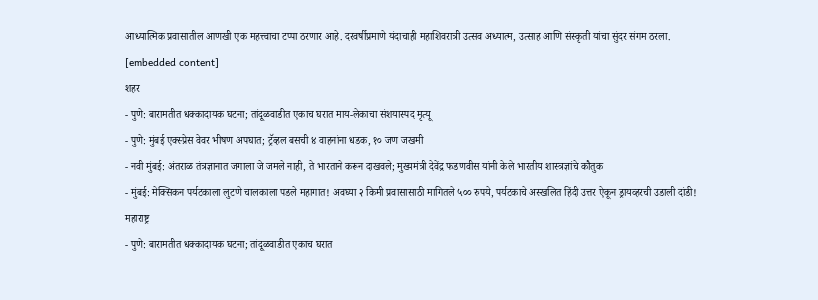आध्यात्मिक प्रवासातील आणखी एक महत्त्वाचा टप्पा ठरणार आहे. दरवर्षीप्रमाणे यंदाचाही महाशिवरात्री उत्सव अध्यात्म, उत्साह आणि संस्कृती यांचा सुंदर संगम ठरला.
[embedded content]
शहर
- पुणे: बारामतीत धक्कादायक घटना; तांदूळवाडीत एकाच घरात माय-लेकाचा संशयास्पद मृत्यू
- पुणे: मुंबई एक्स्प्रेस वेवर भीषण अपघात; ट्रॅव्हल बसची ४ वाहनांना धडक, १० जण जखमी
- नवी मुंबई: अंतराळ तंत्रज्ञानात जगाला जे जमले नाही, ते भारताने करून दाखवले; मुख्यमंत्री देवेंद्र फडणवीस यांनी केले भारतीय शास्त्रज्ञांचे कौतुक
- मुंबई: मेक्सिकन पर्यटकाला लुटणे चालकाला पडले महागात! अवघ्या २ किमी प्रवासासाठी मागितले ५०० रुपये, पर्यटकाचे अस्खलित हिंदी उत्तर ऐकून ड्रायव्हरची उडाली दांडी!
महाराष्ट्र
- पुणे: बारामतीत धक्कादायक घटना; तांदूळवाडीत एकाच घरात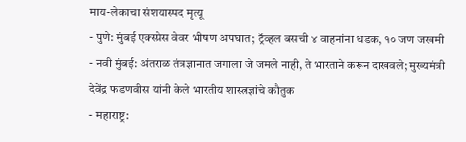माय-लेकाचा संशयास्पद मृत्यू
- पुणे: मुंबई एक्स्प्रेस वेवर भीषण अपघात; ट्रॅव्हल बसची ४ वाहनांना धडक, १० जण जखमी
- नवी मुंबई: अंतराळ तंत्रज्ञानात जगाला जे जमले नाही, ते भारताने करून दाखवले; मुख्यमंत्री देवेंद्र फडणवीस यांनी केले भारतीय शास्त्रज्ञांचे कौतुक
- महाराष्ट्र: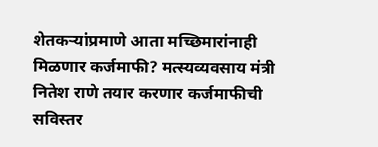शेतकऱ्यांप्रमाणे आता मच्छिमारांनाही मिळणार कर्जमाफी? मत्स्यव्यवसाय मंत्री नितेश राणे तयार करणार कर्जमाफीची सविस्तर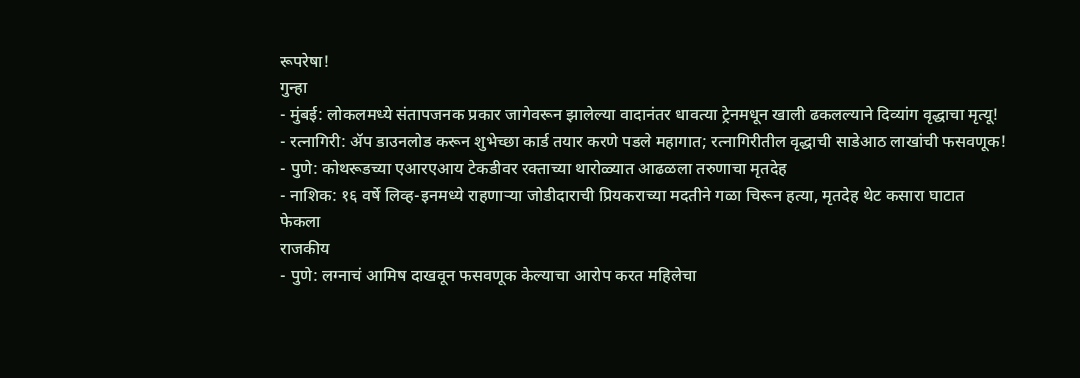रूपरेषा!
गुन्हा
- मुंबई: लोकलमध्ये संतापजनक प्रकार जागेवरून झालेल्या वादानंतर धावत्या ट्रेनमधून खाली ढकलल्याने दिव्यांग वृद्धाचा मृत्यू!
- रत्नागिरी: ॲप डाउनलोड करून शुभेच्छा कार्ड तयार करणे पडले महागात; रत्नागिरीतील वृद्धाची साडेआठ लाखांची फसवणूक!
- पुणे: कोथरूडच्या एआरएआय टेकडीवर रक्ताच्या थारोळ्यात आढळला तरुणाचा मृतदेह
- नाशिक: १६ वर्षे लिव्ह-इनमध्ये राहणाऱ्या जोडीदाराची प्रियकराच्या मदतीने गळा चिरून हत्या, मृतदेह थेट कसारा घाटात फेकला
राजकीय
- पुणे: लग्नाचं आमिष दाखवून फसवणूक केल्याचा आरोप करत महिलेचा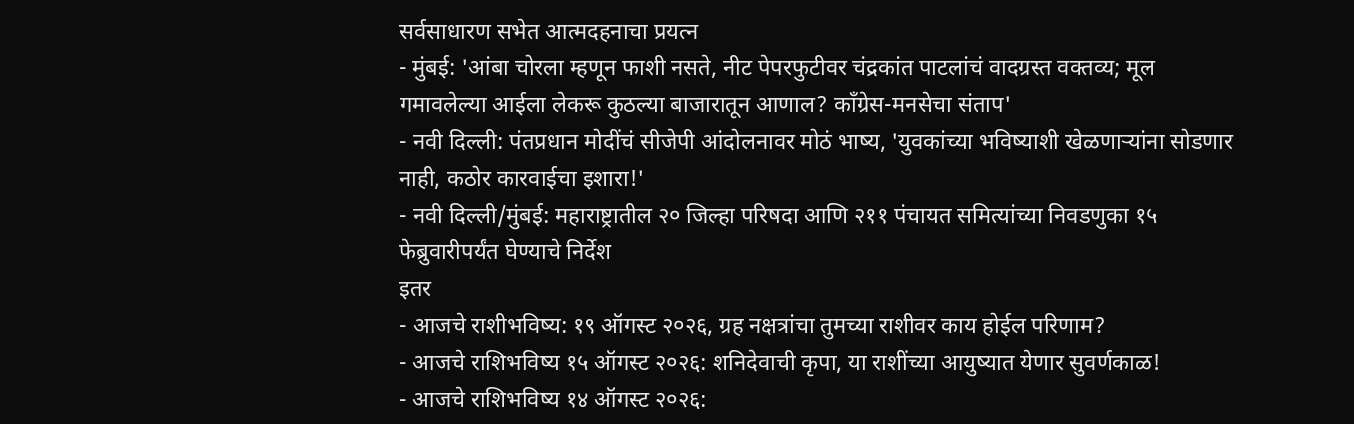सर्वसाधारण सभेत आत्मदहनाचा प्रयत्न
- मुंबई: 'आंबा चोरला म्हणून फाशी नसते, नीट पेपरफुटीवर चंद्रकांत पाटलांचं वादग्रस्त वक्तव्य; मूल गमावलेल्या आईला लेकरू कुठल्या बाजारातून आणाल? काँग्रेस-मनसेचा संताप'
- नवी दिल्ली: पंतप्रधान मोदींचं सीजेपी आंदोलनावर मोठं भाष्य, 'युवकांच्या भविष्याशी खेळणाऱ्यांना सोडणार नाही, कठोर कारवाईचा इशारा!'
- नवी दिल्ली/मुंबई: महाराष्ट्रातील २० जिल्हा परिषदा आणि २११ पंचायत समित्यांच्या निवडणुका १५ फेब्रुवारीपर्यंत घेण्याचे निर्देश
इतर
- आजचे राशीभविष्य: १९ ऑगस्ट २०२६, ग्रह नक्षत्रांचा तुमच्या राशीवर काय होईल परिणाम?
- आजचे राशिभविष्य १५ ऑगस्ट २०२६: शनिदेवाची कृपा, या राशींच्या आयुष्यात येणार सुवर्णकाळ!
- आजचे राशिभविष्य १४ ऑगस्ट २०२६: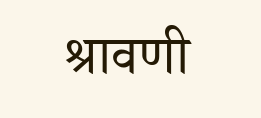श्रावणी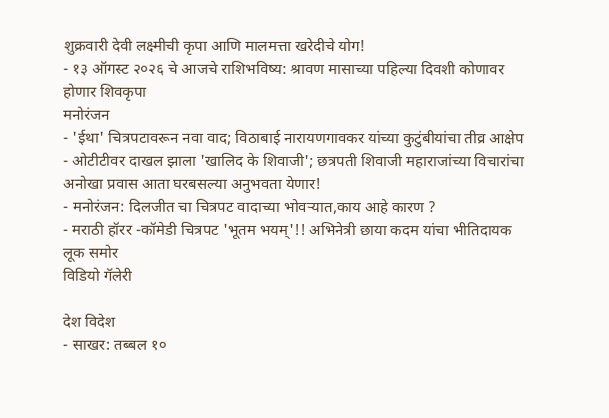शुक्रवारी देवी लक्ष्मीची कृपा आणि मालमत्ता खरेदीचे योग!
- १३ ऑगस्ट २०२६ चे आजचे राशिभविष्य: श्रावण मासाच्या पहिल्या दिवशी कोणावर होणार शिवकृपा
मनोरंजन
- 'ईथा' चित्रपटावरून नवा वाद; विठाबाई नारायणगावकर यांच्या कुटुंबीयांचा तीव्र आक्षेप
- ओटीटीवर दाखल झाला 'खालिद के शिवाजी'; छत्रपती शिवाजी महाराजांच्या विचारांचा अनोखा प्रवास आता घरबसल्या अनुभवता येणार!
- मनोरंजन: दिलजीत चा चित्रपट वादाच्या भोवऱ्यात,काय आहे कारण ?
- मराठी हॉरर -कॉमेडी चित्रपट 'भूतम भयम्'!! अभिनेत्री छाया कदम यांचा भीतिदायक लूक समोर
विडियो गॅलेरी

देश विदेश
- साखर: तब्बल १०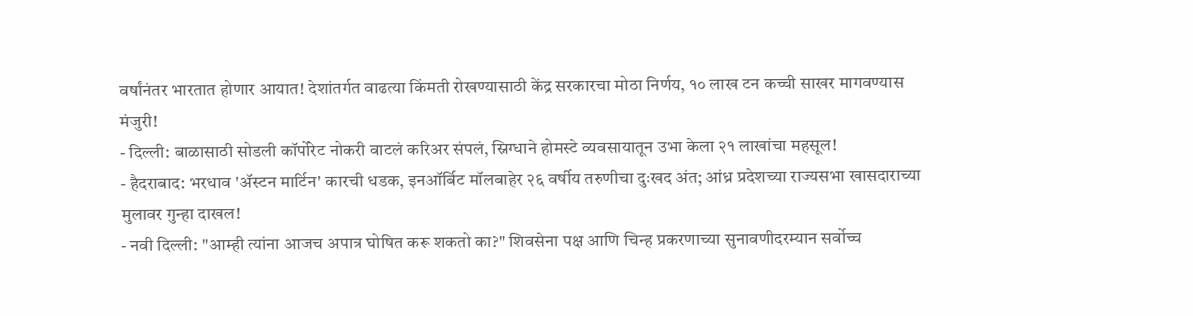वर्षांनंतर भारतात होणार आयात! देशांतर्गत वाढत्या किंमती रोखण्यासाठी केंद्र सरकारचा मोठा निर्णय, १० लाख टन कच्ची साखर मागवण्यास मंजुरी!
- दिल्ली: बाळासाठी सोडली कॉर्पोरेट नोकरी वाटलं करिअर संपलं, स्निग्धाने होमस्टे व्यवसायातून उभा केला २१ लाखांचा महसूल!
- हैदराबाद: भरधाव 'ॲस्टन मार्टिन' कारची धडक, इनऑर्बिट मॉलबाहेर २६ वर्षीय तरुणीचा दुःखद अंत; आंध्र प्रदेशच्या राज्यसभा खासदाराच्या मुलावर गुन्हा दाखल!
- नवी दिल्ली: "आम्ही त्यांना आजच अपात्र घोषित करू शकतो का?" शिवसेना पक्ष आणि चिन्ह प्रकरणाच्या सुनावणीदरम्यान सर्वोच्च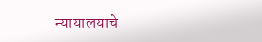न्यायालयाचे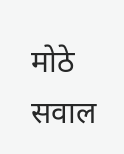मोठे सवाल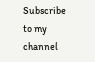Subscribe to my channel